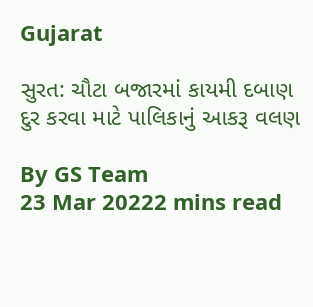Gujarat

સુરત: ચૌટા બજારમાં કાયમી દબાણ દુર કરવા માટે પાલિકાનું આકરૂ વલણ

By GS Team
23 Mar 20222 mins read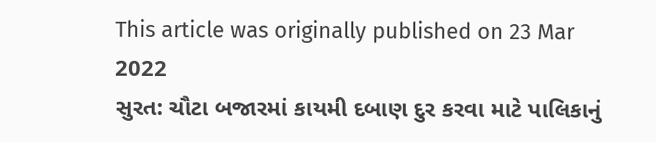This article was originally published on 23 Mar 2022
સુરત: ચૌટા બજારમાં કાયમી દબાણ દુર કરવા માટે પાલિકાનું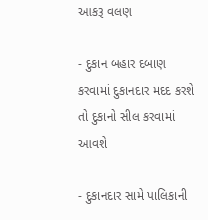આકરૂ વલણ

- દુકાન બહાર દબાણ કરવામાં દુકાનદાર મદદ કરશે તો દુકાનો સીલ કરવામાં આવશે

- દુકાનદાર સામે પાલિકાની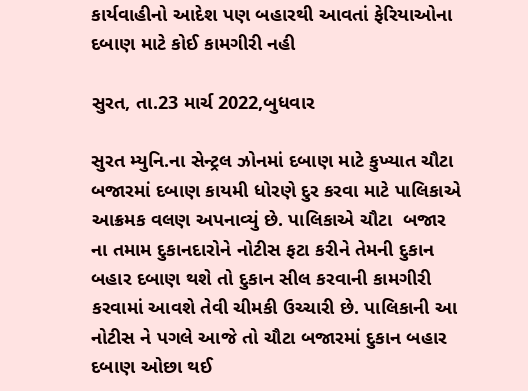કાર્યવાહીનો આદેશ પણ બહારથી આવતાં ફેરિયાઓના દબાણ માટે કોઈ કામગીરી નહી

સુરત, તા.23 માર્ચ 2022,બુધવાર

સુરત મ્યુનિ.ના સેન્ટ્રલ ઝોનમાં દબાણ માટે કુખ્યાત ચૌટા બજારમાં દબાણ કાયમી ધોરણે દુર કરવા માટે પાલિકાએ આક્રમક વલણ અપનાવ્યું છે. પાલિકાએ ચૌટા  બજાર ના તમામ દુકાનદારોને નોટીસ ફટા કરીને તેમની દુકાન બહાર દબાણ થશે તો દુકાન સીલ કરવાની કામગીરી કરવામાં આવશે તેવી ચીમકી ઉચ્ચારી છે. પાલિકાની આ નોટીસ ને પગલે આજે તો ચૌટા બજારમાં દુકાન બહાર દબાણ ઓછા થઈ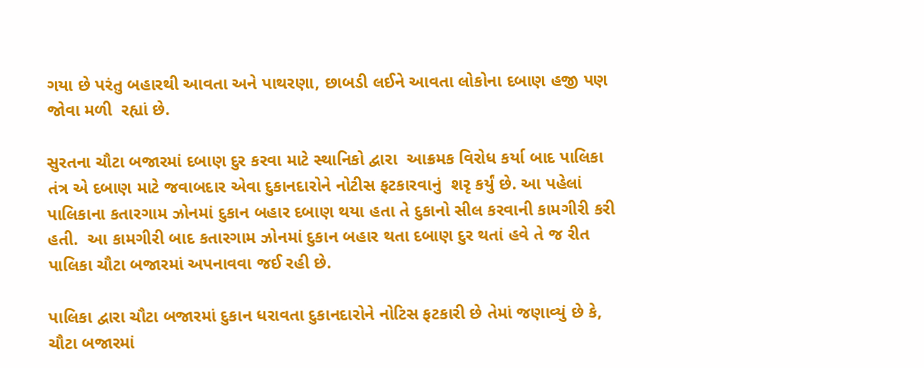ગયા છે પરંતુ બહારથી આવતા અને પાથરણા, છાબડી લઈને આવતા લોકોના દબાણ હજી પણ જોવા મળી  રહ્યાં છે.

સુરતના ચૌટા બજારમાં દબાણ દુર કરવા માટે સ્થાનિકો દ્વારા  આક્રમક વિરોધ કર્યા બાદ પાલિકા તંત્ર એ દબાણ માટે જવાબદાર એવા દુકાનદારોને નોટીસ ફટકારવાનું  શરૃ કર્યું છે. આ પહેલાં પાલિકાના કતારગામ ઝોનમાં દુકાન બહાર દબાણ થયા હતા તે દુકાનો સીલ કરવાની કામગીરી કરી હતી.  આ કામગીરી બાદ કતારગામ ઝોનમાં દુકાન બહાર થતા દબાણ દુર થતાં હવે તે જ રીત પાલિકા ચૌટા બજારમાં અપનાવવા જઈ રહી છે.

પાલિકા દ્વારા ચૌટા બજારમાં દુકાન ધરાવતા દુકાનદારોને નોટિસ ફટકારી છે તેમાં જણાવ્યું છે કે, ચૌટા બજારમાં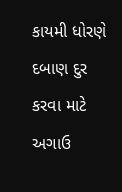કાયમી ધોરણે દબાણ દુર કરવા માટે અગાઉ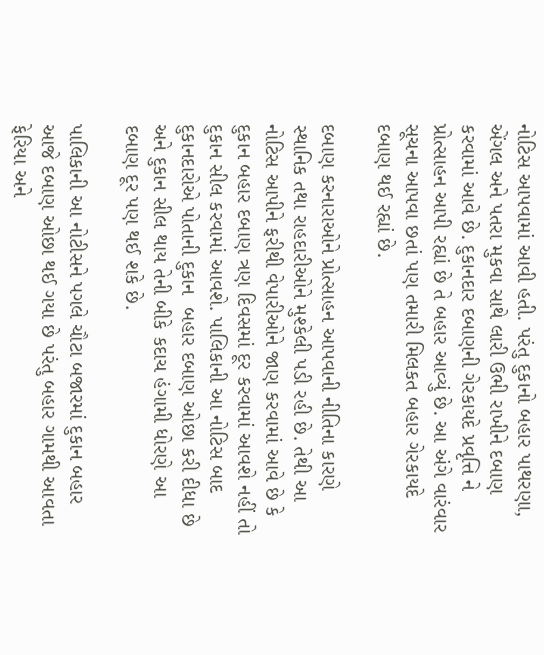નોટિસ આપવામાં આવી હતી. પરંતુ દુકાનો બહાર પાથરણા, એંગલ અને પતરા મુકવા સાથે લારી ઉભી રાખીને દબાણ કરવામાં આવે છે. દુકાનદાર દબાણની ગેરકાયદે પ્રવૃત્તિ ને પ્રોત્સાહન આપી રહ્યાં છે તે બહાર આવ્યું છે. આ અંગે વારંવાર સૂચના આપવા છતાં પણ તમારી મિલકત બહાર ગેરકાયદે દબાણ થઈ રહ્યાં છે.

દબાણ કરનારાઓને પ્રોત્સાહન આપવાની નીતિના કારણે સ્થાનિક તથા રાહદારીઓને મુશ્કેલી પડી રહી છે. તેથી આ નોટિસ આપીને ફરીથી વેપારીઓને જાણ કરવામાં આવે છે કે દુકાન બહાર દબાણ ત્રણ દિવસમાં દૂર કરવામાં આવશે નહીં તો દુકાન સીલ કરવામાં આવશે. પાલિકાની આ નોટિસ બાદ દુકાનદારોએ પોતાની દુકાન  બહાર દબાણ ઓછા કરી દીધા છે અને દુકાન સીલ થાય તેની બીકે કદાચ હંગામી ધોરણે આ દબાણ દૂર પણ થઈ શકે છે.

પાલિકાની આ નોટીસને પગલે ચૌટા બજારમાં દુકાન બહાર આજે દબાણ ઓછા થઈ ગયા છે પરંતુ બહાર ગામથી આવતા ફેરિયા અને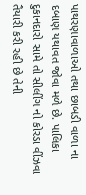પાથરણાવાળાઓ તથા છાબડી વાળા ના દબાણ યથાવત જોવા મળે છે. પાલિકા દુકાનદારો સામે તો સીલીંગ નો કોરડા વીંઝવા તૈયારી કરી રહી છે તેની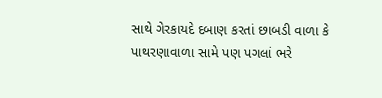સાથે ગેરકાયદે દબાણ કરતાં છાબડી વાળા કે પાથરણાવાળા સામે પણ પગલાં ભરે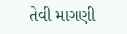તેવી માગણી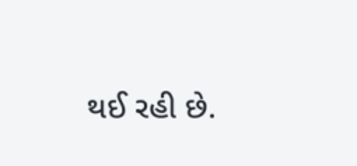થઈ રહી છે.